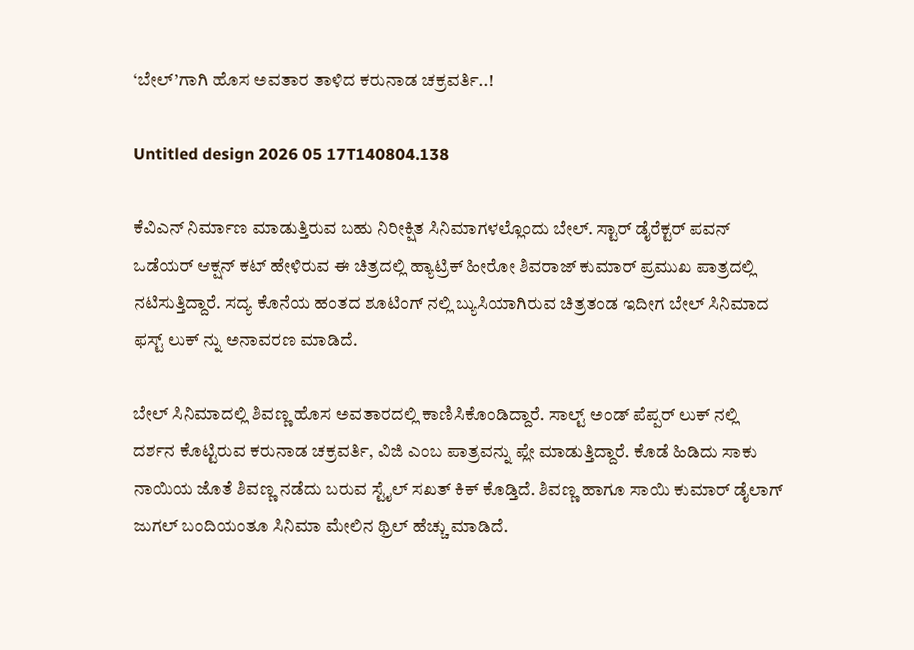‘ಬೇಲ್’ಗಾಗಿ ಹೊಸ ಅವತಾರ ತಾಳಿದ ಕರುನಾಡ ಚಕ್ರವರ್ತಿ..!

Untitled design 2026 05 17T140804.138

ಕೆವಿಎನ್ ನಿರ್ಮಾಣ ಮಾಡುತ್ತಿರುವ ಬಹು ನಿರೀಕ್ಷಿತ ಸಿನಿಮಾಗಳಲ್ಲೊಂದು ಬೇಲ್. ಸ್ಟಾರ್ ಡೈರೆಕ್ಟರ್ ಪವನ್ ಒಡೆಯರ್ ಆಕ್ಷನ್ ಕಟ್ ಹೇಳಿರುವ ಈ ಚಿತ್ರದಲ್ಲಿ ಹ್ಯಾಟ್ರಿಕ್ ಹೀರೋ ಶಿವರಾಜ್ ಕುಮಾರ್ ಪ್ರಮುಖ ಪಾತ್ರದಲ್ಲಿ ನಟಿಸುತ್ತಿದ್ದಾರೆ. ಸದ್ಯ ಕೊನೆಯ ಹಂತದ ಶೂಟಿಂಗ್ ನಲ್ಲಿ ಬ್ಯುಸಿಯಾಗಿರುವ ಚಿತ್ರತಂಡ ಇದೀಗ ಬೇಲ್ ಸಿನಿಮಾದ ಫಸ್ಟ್ ಲುಕ್ ನ್ನು‌ ಅನಾವರಣ ಮಾಡಿದೆ.

ಬೇಲ್ ಸಿನಿಮಾದಲ್ಲಿ ಶಿವಣ್ಣ ಹೊಸ ಅವತಾರದಲ್ಲಿ ಕಾಣಿಸಿಕೊಂಡಿದ್ದಾರೆ. ಸಾಲ್ಟ್ ಅಂಡ್ ಪೆಪ್ಪರ್ ಲುಕ್ ನಲ್ಲಿ ದರ್ಶನ ಕೊಟ್ಟಿರುವ ಕರುನಾಡ ಚಕ್ರವರ್ತಿ, ವಿಜಿ ಎಂಬ ಪಾತ್ರವನ್ನು ಪ್ಲೇ ಮಾಡುತ್ತಿದ್ದಾರೆ. ಕೊಡೆ ಹಿಡಿದು ಸಾಕು ನಾಯಿಯ ಜೊತೆ ಶಿವಣ್ಣ ನಡೆದು ಬರುವ ಸ್ಟೈಲ್ ಸಖತ್ ಕಿಕ್ ಕೊಡ್ತಿದೆ. ಶಿವಣ್ಣ ಹಾಗೂ ಸಾಯಿ ಕುಮಾರ್ ಡೈಲಾಗ್ ಜುಗಲ್ ಬಂದಿಯಂತೂ ಸಿನಿಮಾ ಮೇಲಿನ ಥ್ರಿಲ್ ಹೆಚ್ಚು ಮಾಡಿದೆ.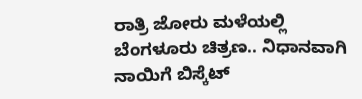ರಾತ್ರಿ ಜೋರು ಮಳೆಯಲ್ಲಿ ಬೆಂಗಳೂರು ಚಿತ್ರಣ.. ನಿಧಾನವಾಗಿ ನಾಯಿಗೆ ಬಿಸ್ಕೆಟ್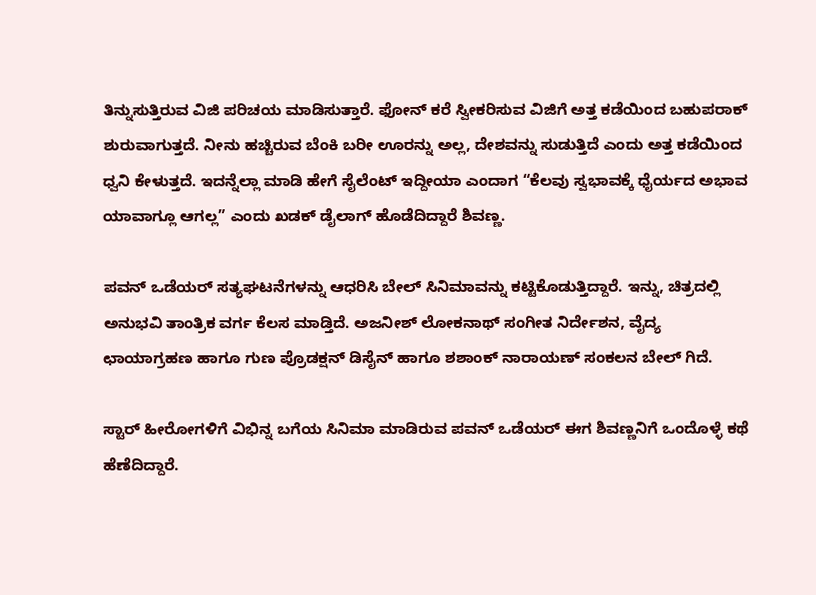ತಿನ್ನುಸುತ್ತಿರುವ ವಿಜಿ‌ ಪರಿಚಯ ಮಾಡಿಸುತ್ತಾರೆ. ಫೋನ್ ಕರೆ ಸ್ವೀಕರಿಸುವ ವಿಜಿಗೆ ಅತ್ತ ಕಡೆಯಿಂದ ಬಹುಪರಾಕ್ ಶುರುವಾಗುತ್ತದೆ. ನೀನು ಹಚ್ಚಿರುವ ಬೆಂಕಿ ಬರೀ ಊರನ್ನು ಅಲ್ಲ, ದೇಶವನ್ನು ಸುಡುತ್ತಿದೆ ಎಂದು ಅತ್ತ ಕಡೆಯಿಂದ ಧ್ವನಿ ಕೇಳುತ್ತದೆ. ಇದನ್ನೆಲ್ಲಾ ಮಾಡಿ ಹೇಗೆ ಸೈಲೆಂಟ್ ಇದ್ದೀಯಾ ಎಂದಾಗ “ಕೆಲವು ಸ್ವಭಾವಕ್ಕೆ ಧೈರ್ಯದ ಅಭಾವ ಯಾವಾಗ್ಲೂ ಆಗಲ್ಲ” ಎಂದು ಖಡಕ್ ಡೈಲಾಗ್ ಹೊಡೆದಿದ್ದಾರೆ ಶಿವಣ್ಣ.

ಪವನ್ ಒಡೆಯರ್ ಸತ್ಯಘಟನೆಗಳನ್ನು ಆಧರಿಸಿ ಬೇಲ್ ಸಿನಿಮಾವನ್ನು ಕಟ್ಟಿಕೊಡುತ್ತಿದ್ದಾರೆ. ಇನ್ನು, ಚಿತ್ರದಲ್ಲಿ ಅನುಭವಿ ತಾಂತ್ರಿಕ ವರ್ಗ ಕೆಲಸ ಮಾಡ್ತಿದೆ. ಅಜನೀಶ್ ಲೋಕನಾಥ್ ಸಂಗೀತ ನಿರ್ದೇಶನ, ವೈದ್ಯ ಛಾಯಾಗ್ರಹಣ ಹಾಗೂ ಗುಣ ಪ್ರೊಡಕ್ಷನ್ ಡಿಸೈನ್ ಹಾಗೂ ಶಶಾಂಕ್ ನಾರಾಯಣ್ ಸಂಕಲನ ಬೇಲ್ ಗಿದೆ.

ಸ್ಟಾರ್ ಹೀರೋಗಳಿಗೆ ವಿಭಿನ್ನ ಬಗೆಯ ಸಿನಿಮಾ ಮಾಡಿರುವ ಪವನ್ ಒಡೆಯರ್ ಈಗ ಶಿವಣ್ಣನಿಗೆ ಒಂದೊಳ್ಳೆ ಕಥೆ ಹೆಣೆದಿದ್ದಾರೆ.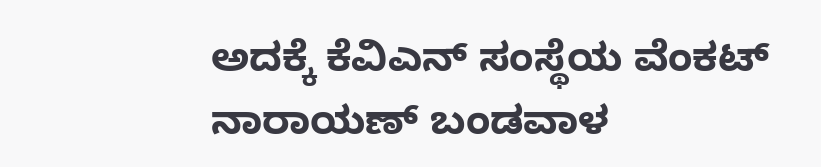ಅದಕ್ಕೆ ಕೆವಿಎನ್ ಸಂಸ್ಥೆಯ ವೆಂಕಟ್ ನಾರಾಯಣ್ ಬಂಡವಾಳ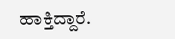ಹಾಕ್ತಿದ್ದಾರೆ.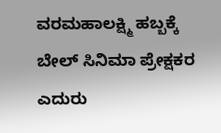ವರಮಹಾಲಕ್ಷ್ಮಿ ಹಬ್ಬಕ್ಕೆ ಬೇಲ್ ಸಿನಿಮಾ ಪ್ರೇಕ್ಷಕರ ಎದುರು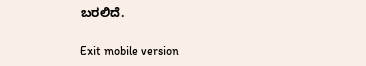ಬರಲಿದೆ.

Exit mobile version